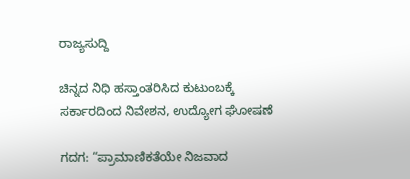ರಾಜ್ಯಸುದ್ದಿ

ಚಿನ್ನದ ನಿಧಿ ಹಸ್ತಾಂತರಿಸಿದ ಕುಟುಂಬಕ್ಕೆ ಸರ್ಕಾರದಿಂದ ನಿವೇಶನ, ಉದ್ಯೋಗ ಘೋಷಣೆ

ಗದಗ: “ಪ್ರಾಮಾಣಿಕತೆಯೇ ನಿಜವಾದ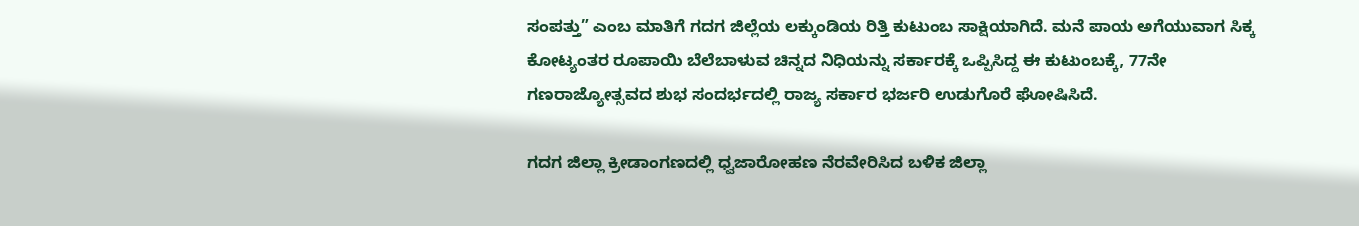ಸಂಪತ್ತು” ಎಂಬ ಮಾತಿಗೆ ಗದಗ ಜಿಲ್ಲೆಯ ಲಕ್ಕುಂಡಿಯ ರಿತ್ತಿ ಕುಟುಂಬ ಸಾಕ್ಷಿಯಾಗಿದೆ. ಮನೆ ಪಾಯ ಅಗೆಯುವಾಗ ಸಿಕ್ಕ ಕೋಟ್ಯಂತರ ರೂಪಾಯಿ ಬೆಲೆಬಾಳುವ ಚಿನ್ನದ ನಿಧಿಯನ್ನು ಸರ್ಕಾರಕ್ಕೆ ಒಪ್ಪಿಸಿದ್ದ ಈ ಕುಟುಂಬಕ್ಕೆ, 77ನೇ ಗಣರಾಜ್ಯೋತ್ಸವದ ಶುಭ ಸಂದರ್ಭದಲ್ಲಿ ರಾಜ್ಯ ಸರ್ಕಾರ ಭರ್ಜರಿ ಉಡುಗೊರೆ ಘೋಷಿಸಿದೆ.

ಗದಗ ಜಿಲ್ಲಾ ಕ್ರೀಡಾಂಗಣದಲ್ಲಿ ಧ್ವಜಾರೋಹಣ ನೆರವೇರಿಸಿದ ಬಳಿಕ ಜಿಲ್ಲಾ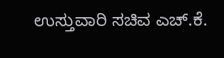ಉಸ್ತುವಾರಿ ಸಚಿವ ಎಚ್.ಕೆ.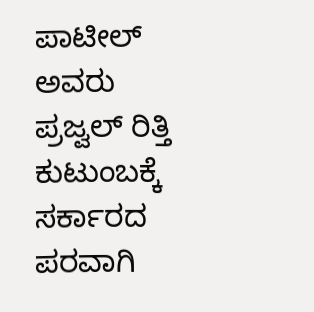ಪಾಟೀಲ್ ಅವರು ಪ್ರಜ್ವಲ್ ರಿತ್ತಿ ಕುಟುಂಬಕ್ಕೆ ಸರ್ಕಾರದ ಪರವಾಗಿ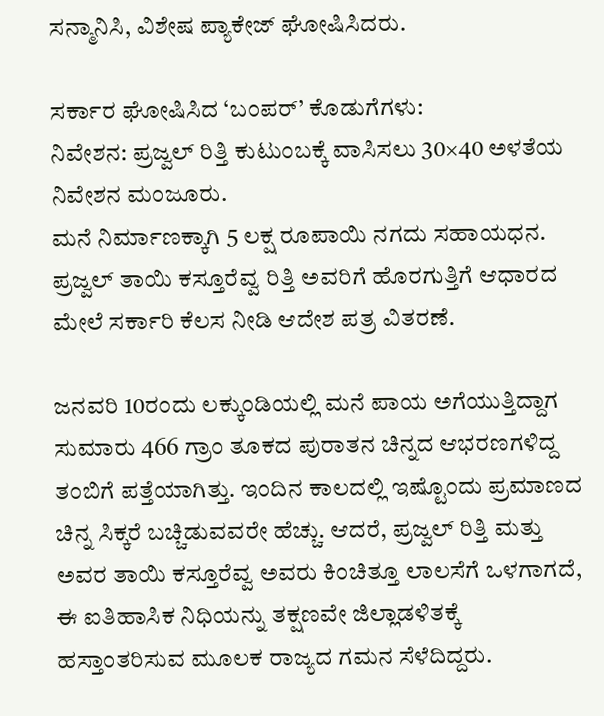ಸನ್ಮಾನಿಸಿ, ವಿಶೇಷ ಪ್ಯಾಕೇಜ್ ಘೋಷಿಸಿದರು.

ಸರ್ಕಾರ ಘೋಷಿಸಿದ ‘ಬಂಪರ್’ ಕೊಡುಗೆಗಳು:
ನಿವೇಶನ: ಪ್ರಜ್ವಲ್ ರಿತ್ತಿ ಕುಟುಂಬಕ್ಕೆ ವಾಸಿಸಲು 30×40 ಅಳತೆಯ ನಿವೇಶನ ಮಂಜೂರು.
ಮನೆ ನಿರ್ಮಾಣಕ್ಕಾಗಿ 5 ಲಕ್ಷ ರೂಪಾಯಿ ನಗದು ಸಹಾಯಧನ.
ಪ್ರಜ್ವಲ್ ತಾಯಿ ಕಸ್ತೂರೆವ್ವ ರಿತ್ತಿ ಅವರಿಗೆ ಹೊರಗುತ್ತಿಗೆ ಆಧಾರದ ಮೇಲೆ ಸರ್ಕಾರಿ ಕೆಲಸ ನೀಡಿ ಆದೇಶ ಪತ್ರ ವಿತರಣೆ.

ಜನವರಿ 10ರಂದು ಲಕ್ಕುಂಡಿಯಲ್ಲಿ ಮನೆ ಪಾಯ ಅಗೆಯುತ್ತಿದ್ದಾಗ ಸುಮಾರು 466 ಗ್ರಾಂ ತೂಕದ ಪುರಾತನ ಚಿನ್ನದ ಆಭರಣಗಳಿದ್ದ ತಂಬಿಗೆ ಪತ್ತೆಯಾಗಿತ್ತು. ಇಂದಿನ ಕಾಲದಲ್ಲಿ ಇಷ್ಟೊಂದು ಪ್ರಮಾಣದ ಚಿನ್ನ ಸಿಕ್ಕರೆ ಬಚ್ಚಿಡುವವರೇ ಹೆಚ್ಚು. ಆದರೆ, ಪ್ರಜ್ವಲ್ ರಿತ್ತಿ ಮತ್ತು ಅವರ ತಾಯಿ ಕಸ್ತೂರೆವ್ವ ಅವರು ಕಿಂಚಿತ್ತೂ ಲಾಲಸೆಗೆ ಒಳಗಾಗದೆ, ಈ ಐತಿಹಾಸಿಕ ನಿಧಿಯನ್ನು ತಕ್ಷಣವೇ ಜಿಲ್ಲಾಡಳಿತಕ್ಕೆ ಹಸ್ತಾಂತರಿಸುವ ಮೂಲಕ ರಾಜ್ಯದ ಗಮನ ಸೆಳೆದಿದ್ದರು.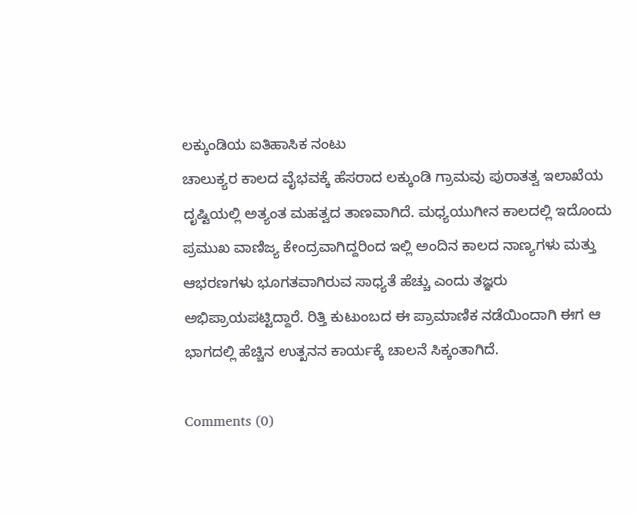ಲಕ್ಕುಂಡಿಯ ಐತಿಹಾಸಿಕ ನಂಟು
ಚಾಲುಕ್ಯರ ಕಾಲದ ವೈಭವಕ್ಕೆ ಹೆಸರಾದ ಲಕ್ಕುಂಡಿ ಗ್ರಾಮವು ಪುರಾತತ್ವ ಇಲಾಖೆಯ ದೃಷ್ಟಿಯಲ್ಲಿ ಅತ್ಯಂತ ಮಹತ್ವದ ತಾಣವಾಗಿದೆ. ಮಧ್ಯಯುಗೀನ ಕಾಲದಲ್ಲಿ ಇದೊಂದು ಪ್ರಮುಖ ವಾಣಿಜ್ಯ ಕೇಂದ್ರವಾಗಿದ್ದರಿಂದ ಇಲ್ಲಿ ಅಂದಿನ ಕಾಲದ ನಾಣ್ಯಗಳು ಮತ್ತು ಆಭರಣಗಳು ಭೂಗತವಾಗಿರುವ ಸಾಧ್ಯತೆ ಹೆಚ್ಚು ಎಂದು ತಜ್ಞರು ಅಭಿಪ್ರಾಯಪಟ್ಟಿದ್ದಾರೆ. ರಿತ್ತಿ ಕುಟುಂಬದ ಈ ಪ್ರಾಮಾಣಿಕ ನಡೆಯಿಂದಾಗಿ ಈಗ ಆ ಭಾಗದಲ್ಲಿ ಹೆಚ್ಚಿನ ಉತ್ಖನನ ಕಾರ್ಯಕ್ಕೆ ಚಾಲನೆ ಸಿಕ್ಕಂತಾಗಿದೆ.

Comments (0)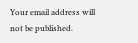Your email address will not be published.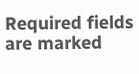Required fields are marked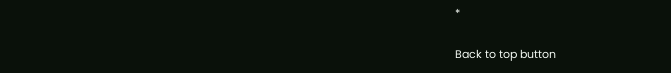*

Back to top button